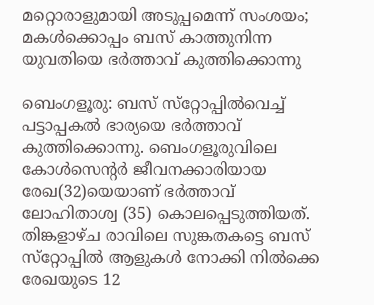മറ്റൊരാളുമായി അടുപ്പമെന്ന് സംശയം; മകൾക്കൊപ്പം ബസ് കാത്തുനിന്ന യുവതിയെ ഭർത്താവ് കുത്തിക്കൊന്നു

ബെംഗളൂരു: ബസ് സ്‌റ്റോപ്പില്‍വെച്ച് പട്ടാപ്പകൽ ഭാര്യയെ ഭര്‍ത്താവ് കുത്തിക്കൊന്നു. ബെംഗളൂരുവിലെ കോള്‍സെന്റര്‍ ജീവനക്കാരിയായ രേഖ(32)യെയാണ് ഭര്‍ത്താവ് ലോഹിതാശ്വ (35) കൊലപ്പെടുത്തിയത്. തിങ്കളാഴ്ച രാവിലെ സുങ്കതകട്ടെ ബസ് സ്‌റ്റോപ്പിൽ ആളുകള്‍ നോക്കി നില്‍ക്കെ രേഖയുടെ 12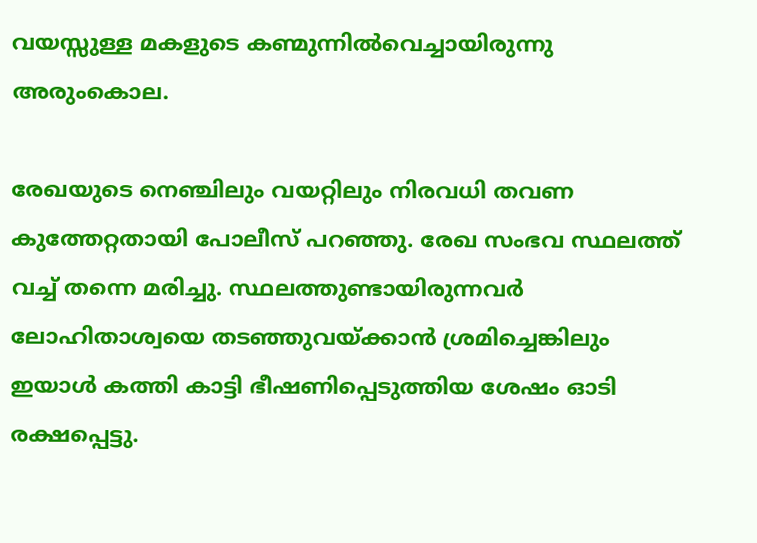വയസ്സുള്ള മകളുടെ കണ്മുന്നില്‍വെച്ചായിരുന്നു അരുംകൊല.

രേഖയുടെ നെഞ്ചിലും വയറ്റിലും നിരവധി തവണ കുത്തേറ്റതായി പോലീസ് പറഞ്ഞു. രേഖ സംഭവ സ്ഥലത്ത് വച്ച് തന്നെ മരിച്ചു. സ്ഥലത്തുണ്ടായിരുന്നവർ ലോഹിതാശ്വയെ തടഞ്ഞുവയ്ക്കാൻ ശ്രമിച്ചെങ്കിലും ഇയാൾ കത്തി കാട്ടി ഭീഷണിപ്പെടുത്തിയ ശേഷം ഓടി രക്ഷപ്പെട്ടു.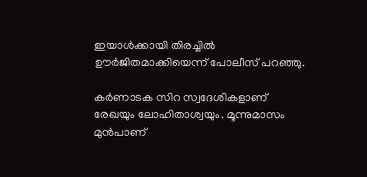ഇയാള്‍ക്കായി തിരച്ചില്‍ ഊര്‍ജിതമാക്കിയെന്ന് പോലീസ് പറഞ്ഞു.

കര്‍ണാടക സിറ സ്വദേശികളാണ് രേഖയും ലോഹിതാശ്വയും. മൂന്നുമാസം മുന്‍പാണ്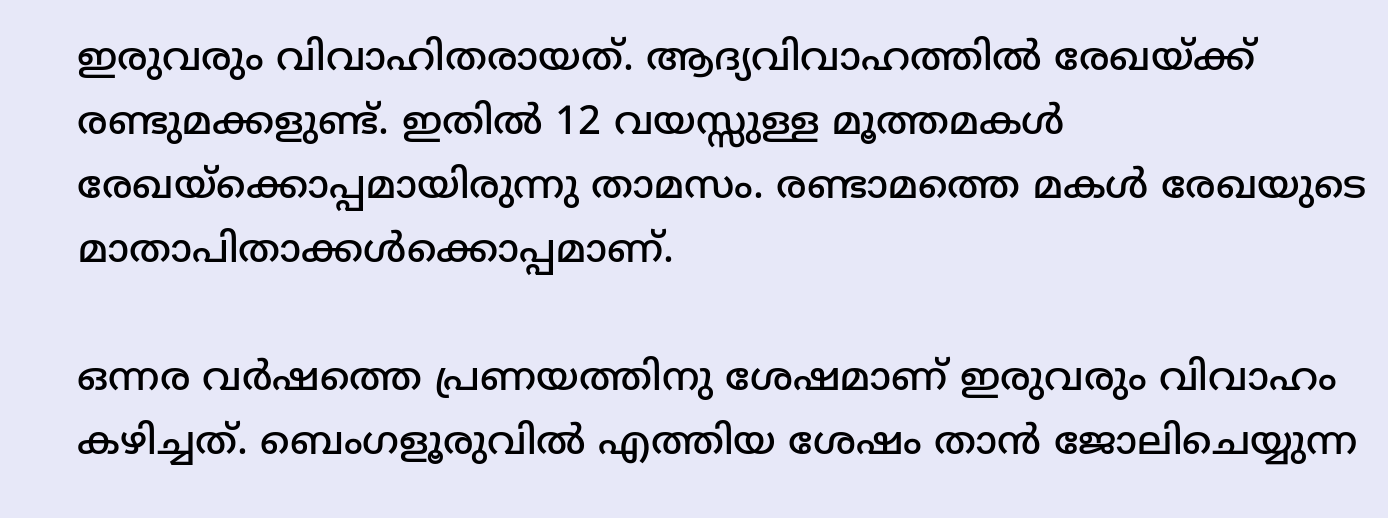ഇരുവരും വിവാഹിതരായത്. ആദ്യവിവാഹത്തില്‍ രേഖയ്ക്ക് രണ്ടുമക്കളുണ്ട്. ഇതില്‍ 12 വയസ്സുള്ള മൂത്തമകള്‍ രേഖയ്‌ക്കൊപ്പമായിരുന്നു താമസം. രണ്ടാമത്തെ മകള്‍ രേഖയുടെ മാതാപിതാക്കള്‍ക്കൊപ്പമാണ്.

ഒന്നര വർ‌ഷത്തെ പ്രണയത്തിനു ശേഷമാണ് ഇരുവരും വിവാഹം കഴിച്ചത്. ബെംഗളൂരുവില്‍ എത്തിയ ശേഷം താന്‍ ജോലിചെയ്യുന്ന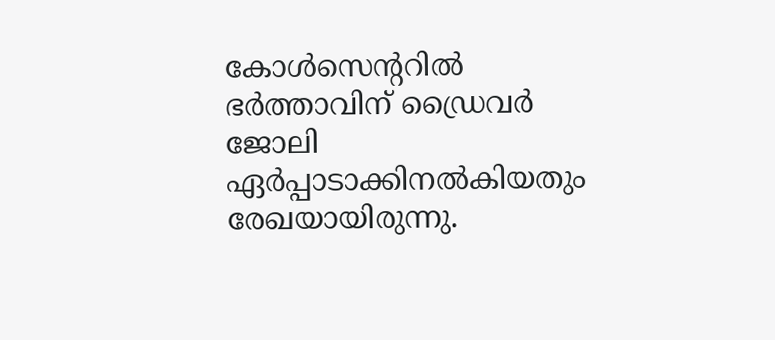കോള്‍സെന്ററില്‍ ഭര്‍ത്താവിന് ഡ്രൈവര്‍ ജോലി ഏര്‍പ്പാടാക്കിനല്‍കിയതും രേഖയായിരുന്നു.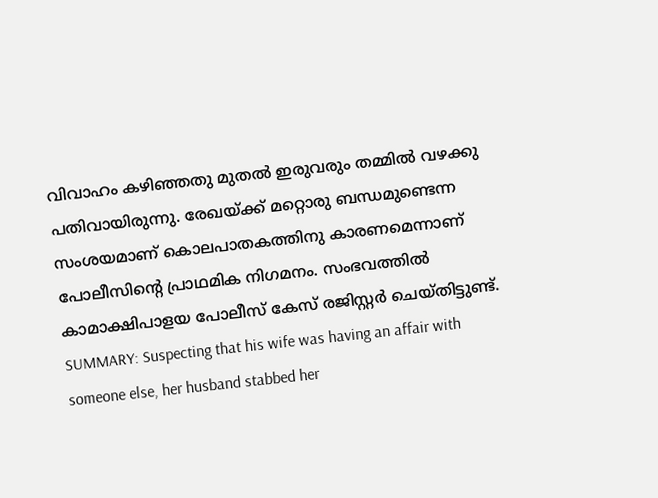വിവാഹം കഴിഞ്ഞതു മുതൽ ഇരുവരും തമ്മിൽ വഴക്കു പതിവായിരുന്നു. രേഖയ്ക്ക് മറ്റൊരു ബന്ധമുണ്ടെന്ന സംശയമാണ് കൊലപാതകത്തിനു കാരണമെന്നാണ് പോലീസിന്‍റെ പ്രാഥമിക നിഗമനം. സംഭവത്തില്‍ കാമാക്ഷിപാളയ പോലീസ് കേസ് രജിസ്റ്റർ ചെയ്തിട്ടുണ്ട്.
SUMMARY: Suspecting that his wife was having an affair with someone else, her husband stabbed her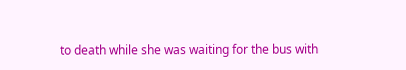to death while she was waiting for the bus with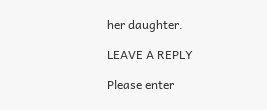her daughter.

LEAVE A REPLY

Please enter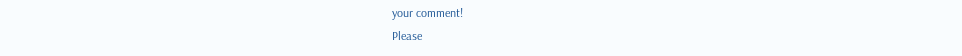your comment!
Please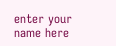enter your name here